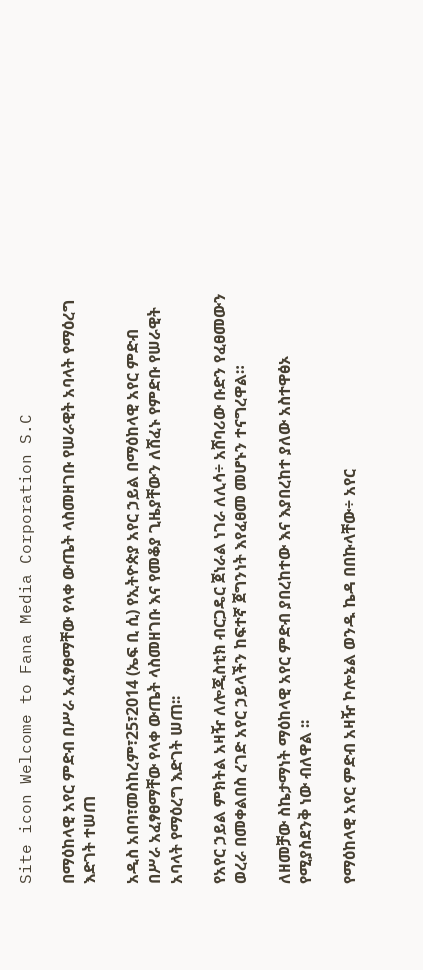Site icon Welcome to Fana Media Corporation S.C

በማዕከላዊ አየር ምድብ በሥራ አፈፃፀማቸው የላቀ ውጤት ላስመዘገቡ የሠራዊት አባላት የማዕረግ እድገት ተሠጠ

አዲስ አበባ፣መስከረም፣25፣2014 (ኤፍ ቢ ሲ) የኢትዮጵያ አየር ኃይል በማዕከላዊ አየር ምድብ በሥራ አፈፃፀማቸው የላቀ ውጤት ላስመዘገቡ እና የመቆያ ጊዜያቸውን ለሸፈኑ የምድቡ የሠራዊት አባላት የማዕረግ እድገት ሠጠ፡፡

የአየር ኃይል ምክትል አዛዥ ለሎጂስቲክ ብርጋዴር ጀነራል ነገራ ለሊሳ÷ አሸባሪው ቡድን የፈፀመውን ወረራ በመቀልበስ ረገድ አየር ኃይላችን ከፍተኛ ጀግንነት እየፈፀመ መሆኑን ተናግረዋል።

ለዘመቻው ስኬታማነት ማዕከላዊ አየር ምድብ ያበረከተው እና እያበረከተ ያለው አስተዋፅኦ የሚያስደንቅ ነው ብለዋል ፡፡

የማዕከላዊ አየር ምድብ አዛዥ ኮሎኔል ወንዱ ኬዳ በበኩላቸው÷ አየር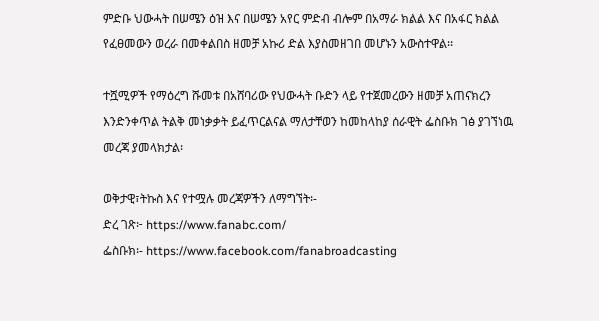ምድቡ ህውሓት በሠሜን ዕዝ እና በሠሜን አየር ምድብ ብሎም በአማራ ክልል እና በአፋር ክልል የፈፀመውን ወረራ በመቀልበስ ዘመቻ አኩሪ ድል እያስመዘገበ መሆኑን አውስተዋል፡፡

ተሿሚዎች የማዕረግ ሹመቱ በአሸባሪው የህውሓት ቡድን ላይ የተጀመረውን ዘመቻ አጠናክረን እንድንቀጥል ትልቅ መነቃቃት ይፈጥርልናል ማለታቸወን ከመከላከያ ሰራዊት ፌስቡክ ገፅ ያገኘነዉ መረጃ ያመላክታል፡

ወቅታዊ፣ትኩስ እና የተሟሉ መረጃዎችን ለማግኘት፡-
ድረ ገጽ፦ https://www.fanabc.com/
ፌስቡክ፡- https://www.facebook.com/fanabroadcasting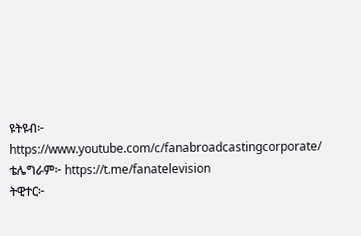ዩትዩብ፦ https://www.youtube.com/c/fanabroadcastingcorporate/
ቴሌግራም፦ https://t.me/fanatelevision
ትዊተር፦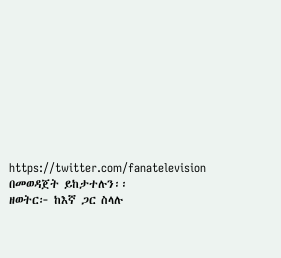https://twitter.com/fanatelevision በመወዳጀት ይከታተሉን፡፡
ዘወትር፦ ከእኛ ጋር ስላሉ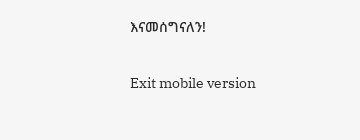እናመሰግናለን!

Exit mobile version